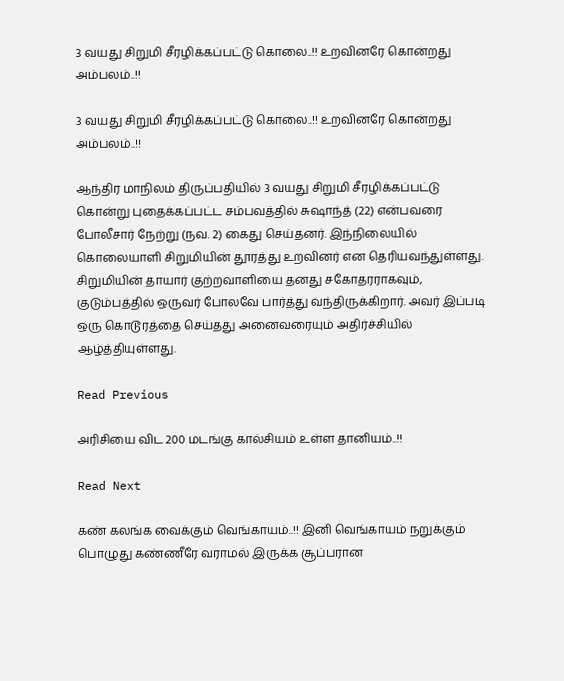3 வயது சிறுமி சீரழிக்கப்பட்டு கொலை..!! உறவினரே கொன்றது அம்பலம்..!!

3 வயது சிறுமி சீரழிக்கப்பட்டு கொலை..!! உறவினரே கொன்றது அம்பலம்..!!

ஆந்திர மாநிலம் திருப்பதியில் 3 வயது சிறுமி சீரழிக்கப்பட்டு கொன்று புதைக்கப்பட்ட சம்பவத்தில் சுஷாந்த் (22) என்பவரை போலீசார் நேற்று (நவ. 2) கைது செய்தனர். இந்நிலையில் கொலையாளி சிறுமியின் தூரத்து உறவினர் என தெரியவந்துள்ளது. சிறுமியின் தாயார் குற்றவாளியை தனது சகோதரராகவும், குடும்பத்தில் ஒருவர் போலவே பார்த்து வந்திருக்கிறார். அவர் இப்படி ஒரு கொடூரத்தை செய்தது அனைவரையும் அதிர்ச்சியில் ஆழ்த்தியுள்ளது.

Read Previous

அரிசியை விட 200 மடங்கு கால்சியம் உள்ள தானியம்..!!

Read Next

கண் கலங்க வைக்கும் வெங்காயம்..!! இனி வெங்காயம் நறுக்கும் பொழுது கண்ணீரே வராமல் இருக்க சூப்பரான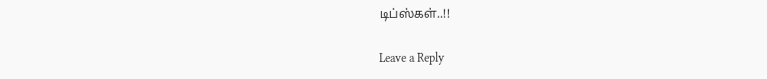டிப்ஸ்கள்..!!

Leave a Reply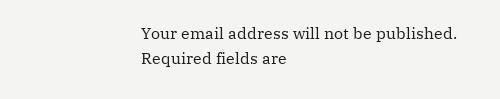Your email address will not be published. Required fields are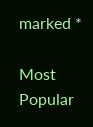marked *

Most Popular